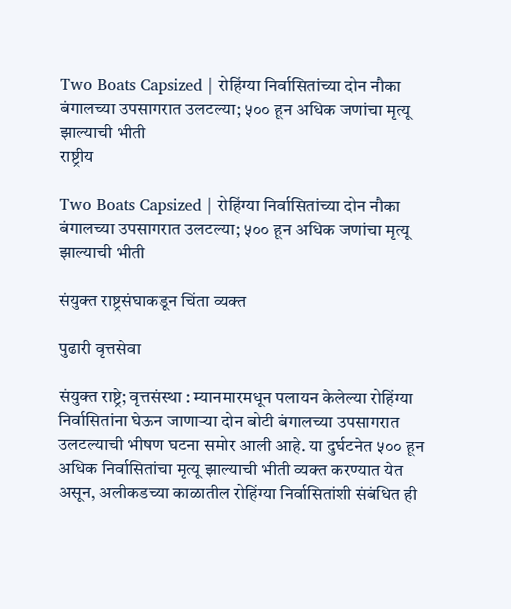Two Boats Capsized | रोहिंग्या निर्वासितांच्या दोन नौका बंगालच्या उपसागरात उलटल्या; ५०० हून अधिक जणांचा मृत्यू झाल्याची भीती
राष्ट्रीय

Two Boats Capsized | रोहिंग्या निर्वासितांच्या दोन नौका बंगालच्या उपसागरात उलटल्या; ५०० हून अधिक जणांचा मृत्यू झाल्याची भीती

संयुक्त राष्ट्रसंघाकडून चिंता व्यक्त

पुढारी वृत्तसेवा

संयुक्त राष्ट्रे; वृत्तसंस्था : म्यानमारमधून पलायन केलेल्या रोहिंग्या निर्वासितांना घेऊन जाणाऱ्या दोन बोटी बंगालच्या उपसागरात उलटल्याची भीषण घटना समोर आली आहे. या दुर्घटनेत ५०० हून अधिक निर्वासितांचा मृत्यू झाल्याची भीती व्यक्त करण्यात येत असून, अलीकडच्या काळातील रोहिंग्या निर्वासितांशी संबंधित ही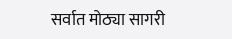सर्वात मोठ्या सागरी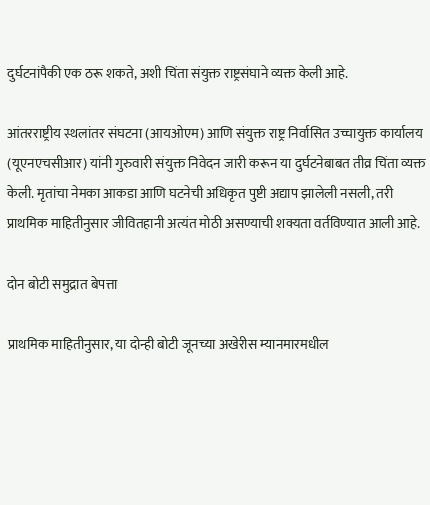दुर्घटनांपैकी एक ठरू शकते, अशी चिंता संयुक्त राष्ट्रसंघाने व्यक्त केली आहे.

आंतरराष्ट्रीय स्थलांतर संघटना (आयओएम) आणि संयुक्त राष्ट्र निर्वासित उच्चायुक्त कार्यालय (यूएनएचसीआर) यांनी गुरुवारी संयुक्त निवेदन जारी करून या दुर्घटनेबाबत तीव्र चिंता व्यक्त केली. मृतांचा नेमका आकडा आणि घटनेची अधिकृत पुष्टी अद्याप झालेली नसली, तरी प्राथमिक माहितीनुसार जीवितहानी अत्यंत मोठी असण्याची शक्यता वर्तविण्यात आली आहे.

दोन बोटी समुद्रात बेपत्ता

प्राथमिक माहितीनुसार, या दोन्ही बोटी जूनच्या अखेरीस म्यानमारमधील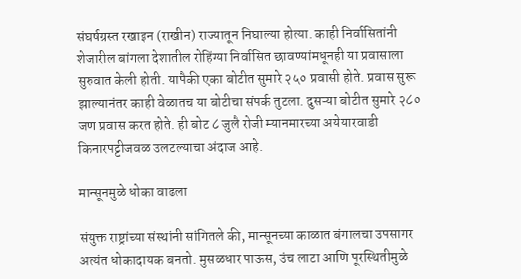संघर्षग्रस्त रखाइन (राखीन) राज्यातून निघाल्या होत्या. काही निर्वासितांनी शेजारील बांगला देशातील रोहिंग्या निर्वासित छावण्यांमधूनही या प्रवासाला सुरुवात केली होती. यापैकी एका बोटीत सुमारे २५० प्रवासी होते. प्रवास सुरू झाल्यानंतर काही वेळातच या बोटीचा संपर्क तुटला. दुसऱ्या बोटीत सुमारे २८० जण प्रवास करत होते. ही बोट ८ जुलै रोजी म्यानमारच्या अयेयारवाडी किनारपट्टीजवळ उलटल्याचा अंदाज आहे.

मान्सूनमुळे धोका वाढला

संयुक्त राष्ट्रांच्या संस्थांनी सांगितले की, मान्सूनच्या काळात बंगालचा उपसागर अत्यंत धोकादायक बनतो. मुसळधार पाऊस, उंच लाटा आणि पूरस्थितीमुळे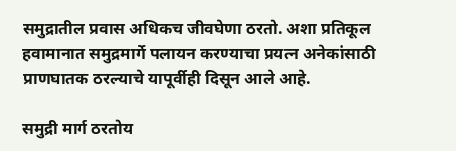समुद्रातील प्रवास अधिकच जीवघेणा ठरतो. अशा प्रतिकूल हवामानात समुद्रमार्गे पलायन करण्याचा प्रयत्न अनेकांसाठी प्राणघातक ठरल्याचे यापूर्वीही दिसून आले आहे.

समुद्री मार्ग ठरतोय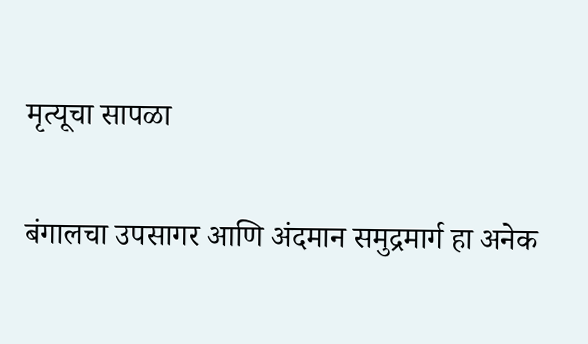मृत्यूचा सापळा

बंगालचा उपसागर आणि अंदमान समुद्रमार्ग हा अनेक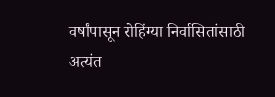वर्षांपासून रोहिंग्या निर्वासितांसाठी अत्यंत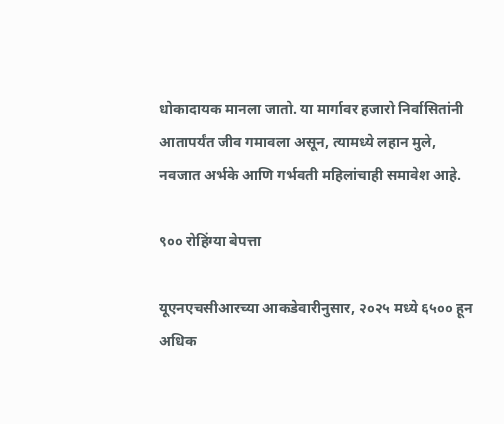धोकादायक मानला जातो. या मार्गावर हजारो निर्वासितांनी आतापर्यंत जीव गमावला असून, त्यामध्ये लहान मुले, नवजात अर्भके आणि गर्भवती महिलांचाही समावेश आहे.

९०० रोहिंग्या बेपत्ता

यूएनएचसीआरच्या आकडेवारीनुसार, २०२५ मध्ये ६५०० हून अधिक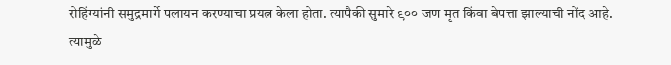रोहिंग्यांनी समुद्रमार्गे पलायन करण्याचा प्रयत्न केला होता. त्यापैकी सुमारे ९०० जण मृत किंवा बेपत्ता झाल्याची नोंद आहे. त्यामुळे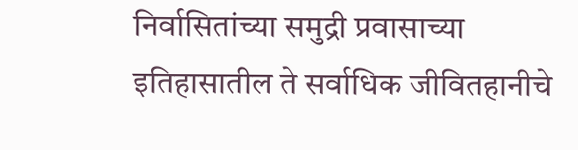निर्वासितांच्या समुद्री प्रवासाच्या इतिहासातील ते सर्वाधिक जीवितहानीचे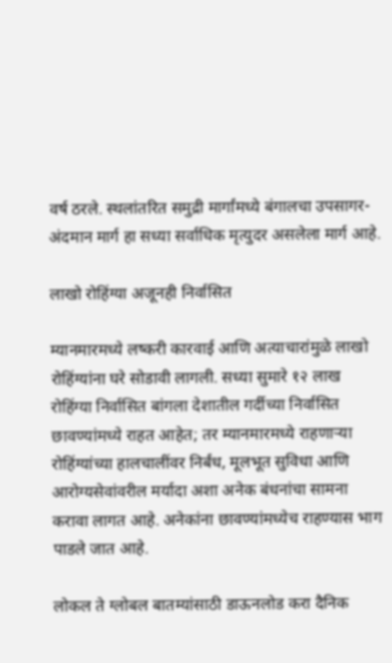वर्ष ठरले. स्थलांतरित समुद्री मार्गांमध्ये बंगालचा उपसागर-अंदमान मार्ग हा सध्या सर्वाधिक मृत्युदर असलेला मार्ग आहे.

लाखो रोहिंग्या अजूनही निर्वासित

म्यानमारमध्ये लष्करी कारवाई आणि अत्याचारांमुळे लाखो रोहिंग्यांना घरे सोडावी लागली. सध्या सुमारे १२ लाख रोहिंग्या निर्वासित बांगला देशातील गर्दीच्या निर्वासित छावण्यांमध्ये राहत आहेत; तर म्यानमारमध्ये राहणाऱ्या रोहिंग्यांच्या हालचालींवर निर्बंध, मूलभूत सुविधा आणि आरोग्यसेवांवरील मर्यादा अशा अनेक बंधनांचा सामना करावा लागत आहे. अनेकांना छावण्यांमध्येच राहण्यास भाग पाडले जात आहे.

लोकल ते ग्लोबल बातम्यांसाठी डाऊनलोड करा दैनिक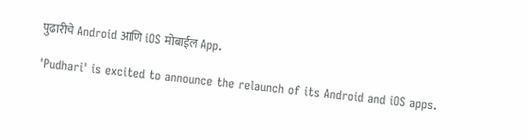पुढारीचे Android आणि iOS मोबाईल App.

'Pudhari' is excited to announce the relaunch of its Android and iOS apps.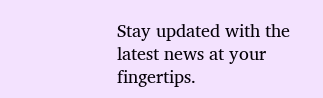Stay updated with the latest news at your fingertips.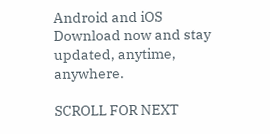Android and iOS Download now and stay updated, anytime, anywhere.

SCROLL FOR NEXT